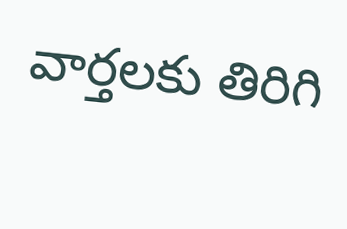వార్తలకు తిరిగి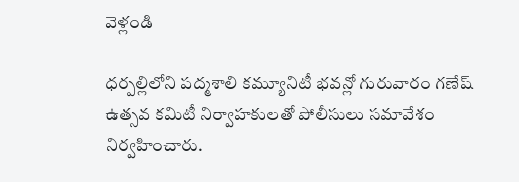వెళ్లండి

ధర్పల్లిలోని పద్మశాలి కమ్యూనిటీ భవన్లో గురువారం గణేష్ ఉత్సవ కమిటీ నిర్వాహకులతో పోలీసులు సమావేశం నిర్వహించారు.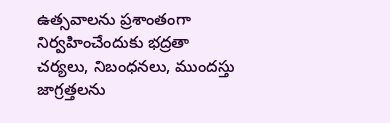ఉత్సవాలను ప్రశాంతంగా నిర్వహించేందుకు భద్రతా చర్యలు, నిబంధనలు, ముందస్తు జాగ్రత్తలను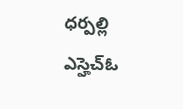ధర్పల్లి ఎస్హెచ్ఓ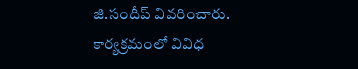జి.సందీప్ వివరించారు.
కార్యక్రమంలో వివిధ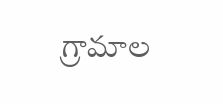గ్రామాల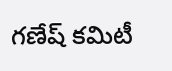గణేష్ కమిటీ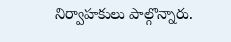నిర్వాహకులు పాల్గొన్నారు.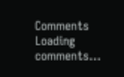Comments
Loading comments...